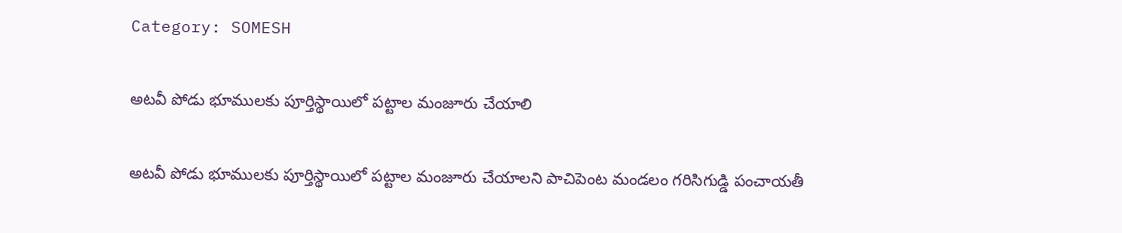Category: SOMESH

అటవీ పోడు భూములకు పూర్తిస్థాయిలో పట్టాల మంజూరు చేయాలి

అటవీ పోడు భూములకు పూర్తిస్థాయిలో పట్టాల మంజూరు చేయాలని పాచిపెంట మండలం గరిసిగుడ్డి పంచాయతీ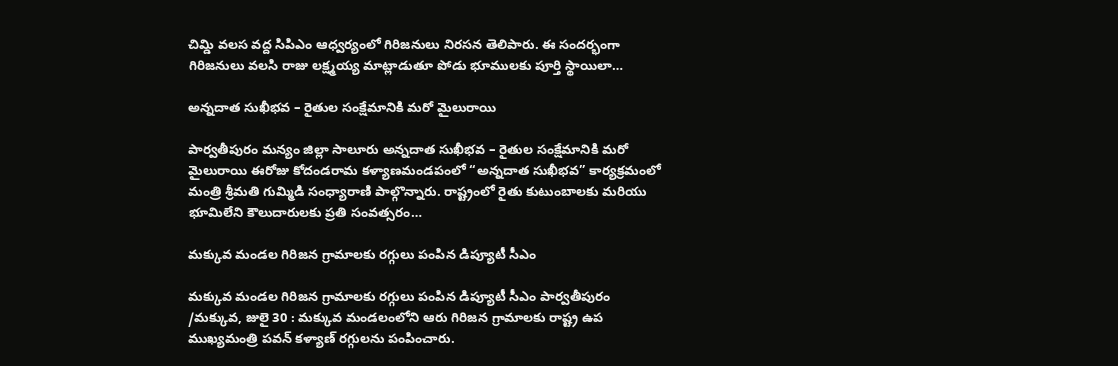చిమ్డి వలస వద్ద సిపిఎం ఆధ్వర్యంలో గిరిజనులు నిరసన తెలిపారు. ఈ సందర్భంగా గిరిజనులు వలసి రాజు లక్ష్మయ్య మాట్లాడుతూ పోడు భూములకు పూర్తి స్థాయిలా…

అన్నదాత సుఖీభవ – రైతుల సంక్షేమానికి మరో మైలురాయి

పార్వతీపురం మన్యం జిల్లా సాలూరు అన్నదాత సుఖీభవ – రైతుల సంక్షేమానికి మరో మైలురాయి ఈరోజు కోదండరామ కళ్యాణమండపంలో “అన్నదాత సుఖీభవ” కార్యక్రమంలో మంత్రి శ్రీమతి గుమ్మిడి సంధ్యారాణి పాల్గొన్నారు. రాష్ట్రంలో రైతు కుటుంబాలకు మరియు భూమిలేని కౌలుదారులకు ప్రతి సంవత్సరం…

మక్కువ మండల గిరిజన గ్రామాలకు రగ్గులు పంపిన డిప్యూటీ సీఎం

మక్కువ మండల గిరిజన గ్రామాలకు రగ్గులు పంపిన డిప్యూటీ సీఎం పార్వతీపురం /మక్కువ, జులై 30 : మక్కువ మండలంలోని ఆరు గిరిజన గ్రామాలకు రాష్ట్ర ఉప ముఖ్యమంత్రి పవన్ కళ్యాణ్ రగ్గులను పంపించారు.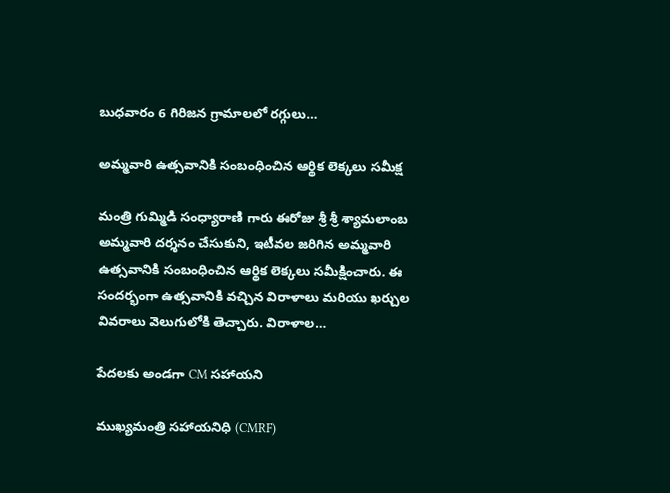బుధవారం 6 గిరిజన గ్రామాలలో రగ్గులు…

అమ్మవారి ఉత్సవానికి సంబంధించిన ఆర్థిక లెక్కలు సమీక్ష

మంత్రి గుమ్మిడి సంధ్యారాణి గారు ఈరోజు శ్రీ శ్రీ శ్యామలాంబ అమ్మవారి దర్శనం చేసుకుని, ఇటీవల జరిగిన అమ్మవారి ఉత్సవానికి సంబంధించిన ఆర్థిక లెక్కలు సమీక్షించారు. ఈ సందర్భంగా ఉత్సవానికి వచ్చిన విరాళాలు మరియు ఖర్చుల వివరాలు వెలుగులోకి తెచ్చారు. విరాళాల…

పేదలకు అండగా CM సహాయని

ముఖ్యమంత్రి సహాయనిధి (CMRF)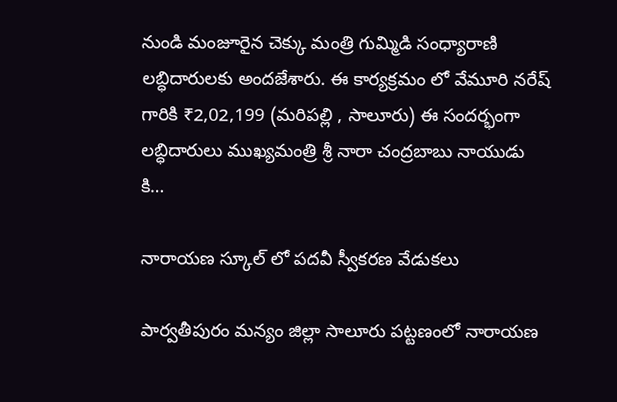నుండి మంజూరైన చెక్కు మంత్రి గుమ్మిడి సంధ్యారాణి లబ్ధిదారులకు అందజేశారు. ఈ కార్యక్రమం లో వేమూరి నరేష్ గారికి ₹2,02,199 (మరిపల్లి , సాలూరు) ఈ సందర్భంగా లబ్ధిదారులు ముఖ్యమంత్రి శ్రీ నారా చంద్రబాబు నాయుడు కి…

నారాయణ స్కూల్ లో పదవీ స్వీకరణ వేడుకలు

పార్వతీపురం మన్యం జిల్లా సాలూరు పట్టణంలో నారాయణ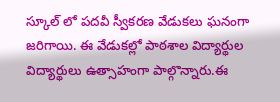స్కూల్ లో పదవీ స్వీకరణ వేడుకలు ఘనంగా జరిగాయి. ఈ వేడుకల్లో పాఠశాల విద్యార్థుల విద్యార్థులు ఉత్సాహంగా పాల్గొన్నారు.ఈ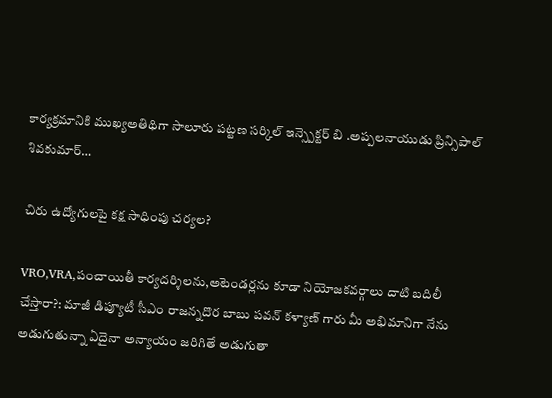కార్యక్రమానికి ముఖ్యఅతిథిగా సాలూరు పట్టణ సర్కిల్ ఇన్స్పెక్టర్ బి .అప్పలనాయుడు ప్రిన్సిపాల్ శివకుమార్…

చిరు ఉద్యోగులపై కక్ష సాధింపు చర్యల?

VRO,VRA,పంచాయితీ కార్యదర్శిలను,అటెండర్లను కూడా నియోజకవర్గాలు దాటి బదిలీ చేస్తారా?: మాజీ డిప్యూటీ సీఎం రాజన్నదొర బాబు పవన్ కళ్యాణ్ గారు మీ అభిమానిగా నేను అడుగుతున్నా ఏదైనా అన్యాయం జరిగితే అడుగుతా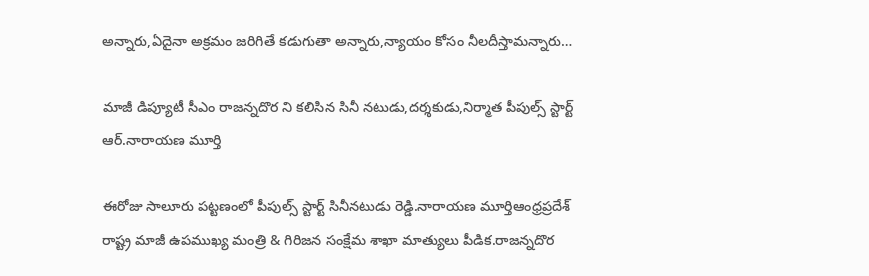అన్నారు,ఏదైనా అక్రమం జరిగితే కడుగుతా అన్నారు,న్యాయం కోసం నీలదీస్తామన్నారు…

మాజీ డిప్యూటీ సీఎం రాజన్నదొర ని కలిసిన సినీ నటుడు,దర్శకుడు,నిర్మాత పీపుల్స్ స్టార్ట్ ఆర్.నారాయణ మూర్తి

ఈరోజు సాలూరు పట్టణంలో పీపుల్స్ స్టార్ట్ సినీనటుడు రెడ్డి.నారాయణ మూర్తిఆంధ్రప్రదేశ్ రాష్ట్ర మాజీ ఉపముఖ్య మంత్రి & గిరిజన సంక్షేమ శాఖా మాత్యులు పీడిక.రాజన్నదొర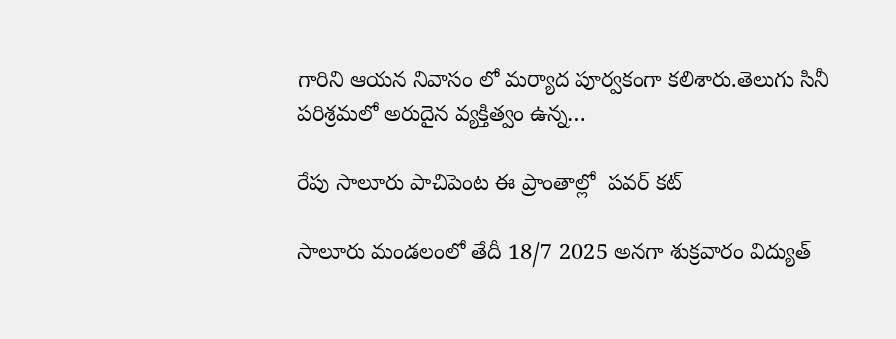గారిని ఆయన నివాసం లో మర్యాద పూర్వకంగా కలిశారు.తెలుగు సినీ పరిశ్రమలో అరుదైన వ్యక్తిత్వం ఉన్న…

రేపు సాలూరు పాచిపెంట ఈ ప్రాంతాల్లో  పవర్ కట్

సాలూరు మండలంలో తేదీ 18/7 2025 అనగా శుక్రవారం విద్యుత్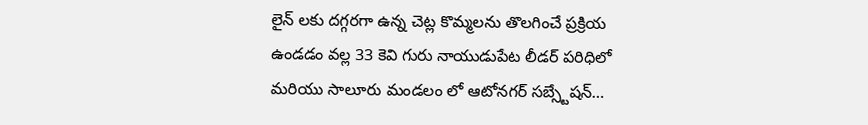లైన్ లకు దగ్గరగా ఉన్న చెట్ల కొమ్మలను తొలగించే ప్రక్రియ ఉండడం వల్ల 33 కెవి గురు నాయుడుపేట లీడర్ పరిధిలో మరియు సాలూరు మండలం లో ఆటోనగర్ సబ్స్టేషన్…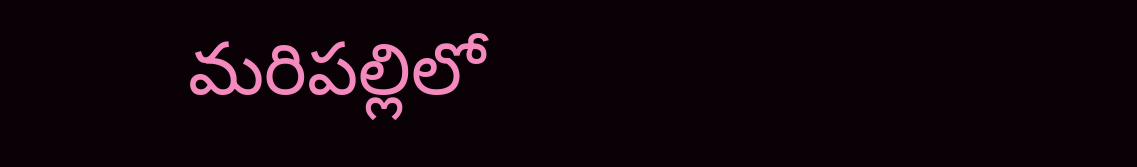మరిపల్లిలో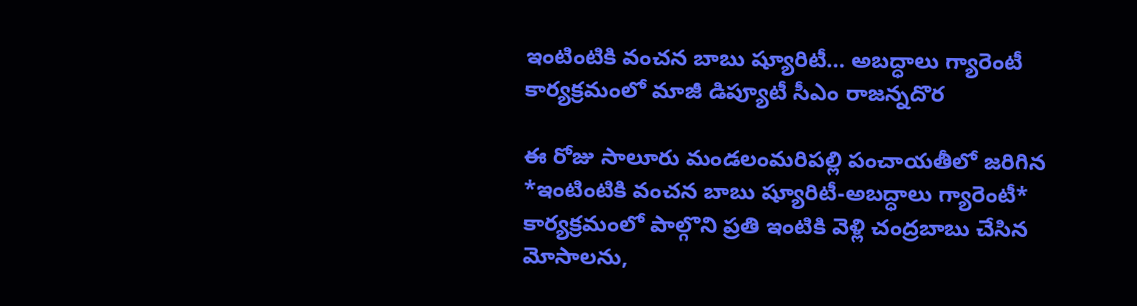ఇంటింటికి వంచన బాబు ష్యూరిటీ… అబద్ధాలు గ్యారెంటీ కార్యక్రమంలో మాజీ డిప్యూటీ సీఎం రాజన్నదొర

ఈ రోజు సాలూరు మండలంమరిపల్లి పంచాయతీలో జరిగిన *ఇంటింటికి వంచన బాబు ష్యూరిటీ-అబద్ధాలు గ్యారెంటీ* కార్యక్రమంలో పాల్గొని ప్రతి ఇంటికి వెళ్లి చంద్రబాబు చేసిన మోసాలను,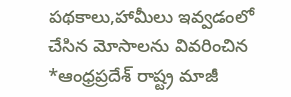పథకాలు,హామీలు ఇవ్వడంలో చేసిన మోసాలను వివరించిన *ఆంధ్రప్రదేశ్ రాష్ట్ర మాజీ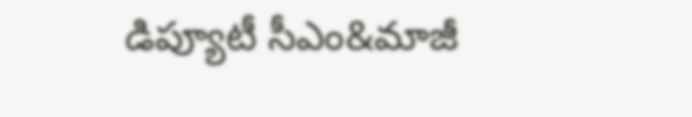డిప్యూటీ సీఎం&మాజీ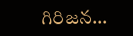గిరిజన…